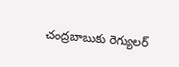చంద్రబాబుకు రెగ్యులర్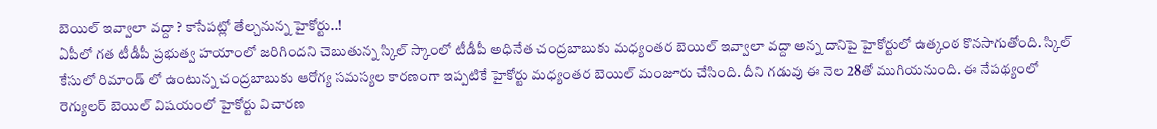బెయిల్ ఇవ్వాలా వద్దా ? కాసేపట్లో తేల్చనున్న హైకోర్టు..!
ఏపీలో గత టీడీపీ ప్రభుత్వ హయాంలో జరిగిందని చెబుతున్న స్కిల్ స్కాంలో టీడీపీ అధినేత చంద్రబాబుకు మధ్యంతర బెయిల్ ఇవ్వాలా వద్దా అన్న దానిపై హైకోర్టులో ఉత్కంఠ కొనసాగుతోంది. స్కిల్ కేసులో రిమాండ్ లో ఉంటున్న చంద్రబాబుకు ఆరోగ్య సమస్యల కారణంగా ఇప్పటికే హైకోర్టు మధ్యంతర బెయిల్ మంజూరు చేసింది. దీని గడువు ఈ నెల 28తో ముగియనుంది. ఈ నేపథ్యంలో రెగ్యులర్ బెయిల్ విషయంలో హైకోర్టు విచారణ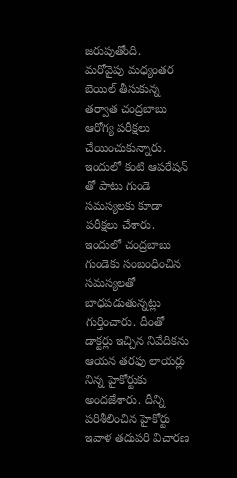జరుపుతోంది.
మరోవైపు మధ్యంతర బెయిల్ తీసుకున్న తర్వాత చంద్రబాబు ఆరోగ్య పరీక్షలు చేయించుకున్నారు. ఇందులో కంటి ఆపరేషన్ తో పాటు గుండె సమస్యలకు కూడా పరీక్షలు చేశారు. ఇందులో చంద్రబాబు గుండెకు సంబంధించిన సమస్యలతో బాధపడుతున్నట్లు గుర్తించారు. దీంతో డాక్టర్లు ఇచ్చిన నివేదికను ఆయన తరఫు లాయర్లు నిన్న హైకోర్టుకు అందజేశారు. దీన్ని పరిశీలించిన హైకోర్టు ఇవాళ తదుపరి విచారణ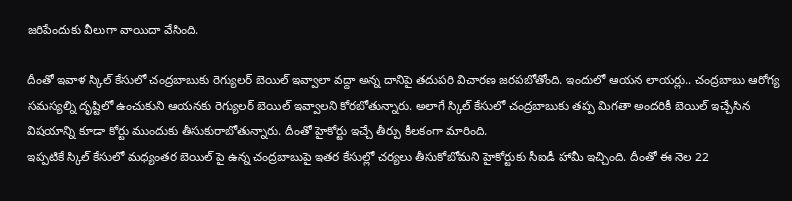జరిపేందుకు వీలుగా వాయిదా వేసింది.

దీంతో ఇవాళ స్కిల్ కేసులో చంద్రబాబుకు రెగ్యులర్ బెయిల్ ఇవ్వాలా వద్దా అన్న దానిపై తదుపరి విచారణ జరపబోతోంది. ఇందులో ఆయన లాయర్లు.. చంద్రబాబు ఆరోగ్య సమస్యల్ని దృష్టిలో ఉంచుకుని ఆయనకు రెగ్యులర్ బెయిల్ ఇవ్వాలని కోరబోతున్నారు. అలాగే స్కిల్ కేసులో చంద్రబాబుకు తప్ప మిగతా అందరికీ బెయిల్ ఇచ్చేసిన విషయాన్ని కూడా కోర్టు ముందుకు తీసుకురాబోతున్నారు. దీంతో హైకోర్టు ఇచ్చే తీర్పు కీలకంగా మారింది.
ఇప్పటికే స్కిల్ కేసులో మధ్యంతర బెయిల్ పై ఉన్న చంద్రబాబుపై ఇతర కేసుల్లో చర్యలు తీసుకోబోమని హైకోర్టుకు సీఐడీ హామీ ఇచ్చింది. దీంతో ఈ నెల 22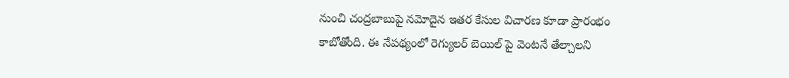నుంచి చంద్రబాబుపై నమోదైన ఇతర కేసుల విచారణ కూడా ప్రారంభం కాబోతోంది. ఈ నేపథ్యంలో రెగ్యులర్ బెయిల్ పై వెంటనే తేల్చాలని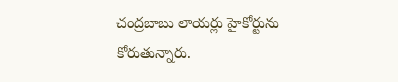చంద్రబాబు లాయర్లు హైకోర్టును కోరుతున్నారు.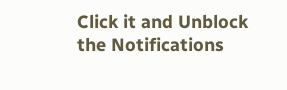Click it and Unblock the Notifications